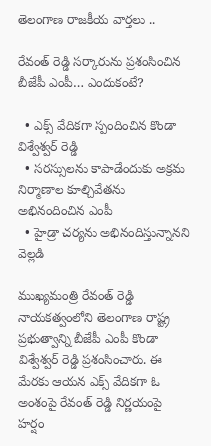తెలంగాణ రాజకీయ వార్తలు ..

రేవంత్ రెడ్డి సర్కారును ప్రశంసించిన బీజేపీ ఎంపీ… ఎందుకంటే?

  • ఎక్స్ వేదికగా స్పందించిన కొండా విశ్వేశ్వర్ రెడ్డి
  • సరస్సులను కాపాడేందుకు అక్రమ నిర్మాణాల కూల్చివేతను అభినందించిన ఎంపీ
  • హైడ్రా చర్యను అభినందిస్తున్నానని వెల్లడి

ముఖ్యమంత్రి రేవంత్ రెడ్డి నాయకత్వంలోని తెలంగాణ రాష్ట్ర ప్రభుత్వాన్ని బీజేపీ ఎంపీ కొండా విశ్వేశ్వర్ రెడ్డి ప్రశంసించారు. ఈ మేరకు ఆయన ఎక్స్ వేదికగా ఓ అంశంపై రేవంత్ రెడ్డి నిర్ణయంపై హర్షం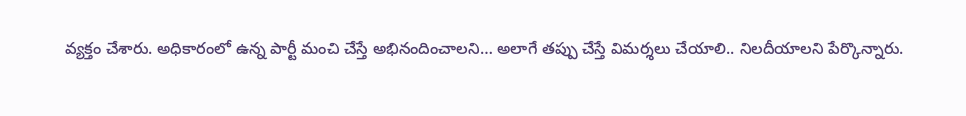వ్యక్తం చేశారు. అధికారంలో ఉన్న పార్టీ మంచి చేస్తే అభినందించాలని… అలాగే తప్పు చేస్తే విమర్శలు చేయాలి.. నిలదీయాలని పేర్కొన్నారు.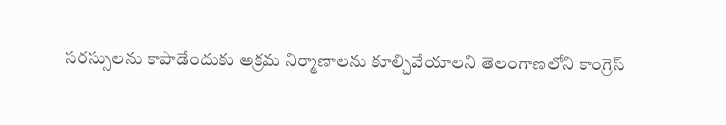సరస్సులను కాపాడేందుకు అక్రమ నిర్మాణాలను కూల్చివేయాలని తెలంగాణలోని కాంగ్రెస్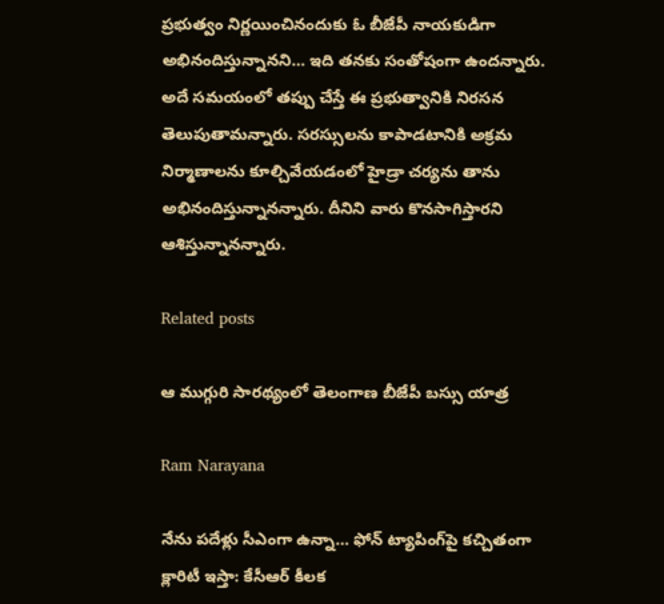ప్రభుత్వం నిర్ణయించినందుకు ఓ బీజేపీ నాయకుడిగా అభినందిస్తున్నానని… ఇది తనకు సంతోషంగా ఉందన్నారు. అదే సమయంలో తప్పు చేస్తే ఈ ప్రభుత్వానికి నిరసన తెలుపుతామన్నారు. సరస్సులను కాపాడటానికి అక్రమ నిర్మాణాలను కూల్చివేయడంలో హైడ్రా చర్యను తాను అభినందిస్తున్నానన్నారు. దీనిని వారు కొనసాగిస్తారని ఆశిస్తున్నానన్నారు.

Related posts

ఆ ముగ్గురి సారథ్యంలో తెలంగాణ బీజేపీ బస్సు యాత్ర

Ram Narayana

నేను పదేళ్లు సీఎంగా ఉన్నా… ఫోన్ ట్యాపింగ్‌పై కచ్చితంగా క్లారిటీ ఇస్తా: కేసీఆర్ కీలక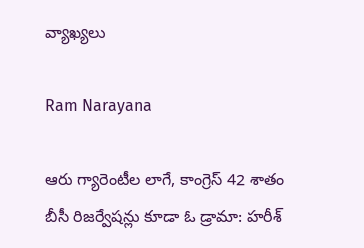వ్యాఖ్యలు

Ram Narayana

ఆరు గ్యారెంటీల లాగే, కాంగ్రెస్ 42 శాతం బీసీ రిజర్వేషన్లు కూడా ఓ డ్రామా: హరీశ్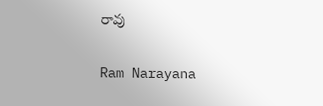రావు

Ram Narayana